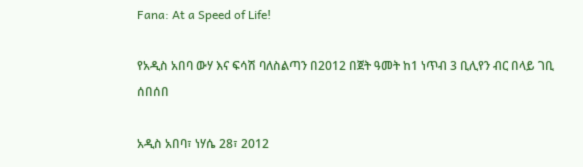Fana: At a Speed of Life!

የአዲስ አበባ ውሃ እና ፍሳሽ ባለስልጣን በ2012 በጀት ዓመት ከ1 ነጥብ 3 ቢሊየን ብር በላይ ገቢ ሰበሰበ

አዲስ አበባ፣ ነሃሴ 28፣ 2012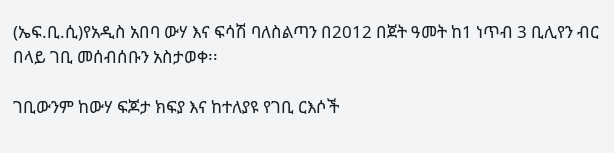(ኤፍ.ቢ.ሲ)የአዲስ አበባ ውሃ እና ፍሳሽ ባለስልጣን በ2012 በጀት ዓመት ከ1 ነጥብ 3 ቢሊየን ብር በላይ ገቢ መሰብሰቡን አስታወቀ፡፡

ገቢውንም ከውሃ ፍጆታ ክፍያ እና ከተለያዩ የገቢ ርእሶች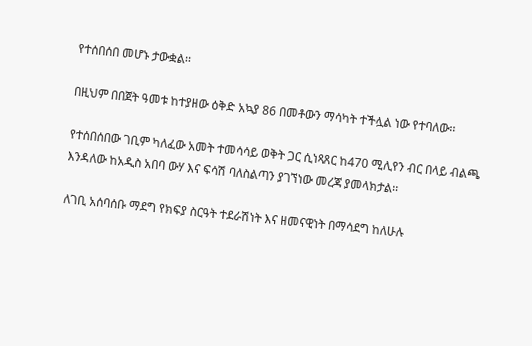የተሰበሰበ መሆኑ ታውቋል፡፡

በዚህም በበጀት ዓመቱ ከተያዘው ዕቅድ አኳያ 86 በመቶውን ማሳካት ተችሏል ነው የተባለው፡፡

የተሰበሰበው ገቢም ካለፈው አመት ተመሳሳይ ወቅት ጋር ሲነጻጸር ከ470 ሚሊየን ብር በላይ ብልጫ እንዳለው ከአዲስ አበባ ውሃ እና ፍሳሽ ባለስልጣን ያገኘነው መረጃ ያመላክታል፡፡

ለገቢ አሰባሰቡ ማደግ የክፍያ ስርዓት ተደራሽነት እና ዘመናዊነት በማሳደግ ከለሁሉ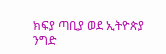ክፍያ ጣቢያ ወደ ኢትዮጵያ ንግድ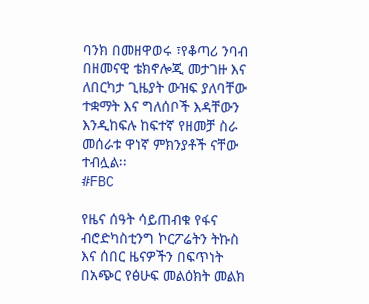ባንክ በመዘዋወሩ ፣የቆጣሪ ንባብ በዘመናዊ ቴክኖሎጂ መታገዙ እና ለበርካታ ጊዜያት ውዝፍ ያለባቸው ተቋማት እና ግለሰቦች እዳቸውን እንዲከፍሉ ከፍተኛ የዘመቻ ስራ መሰራቱ ዋነኛ ምክንያቶች ናቸው ተብሏል፡፡
#FBC

የዜና ሰዓት ሳይጠብቁ የፋና ብሮድካስቲንግ ኮርፖሬትን ትኩስ እና ሰበር ዜናዎችን በፍጥነት በአጭር የፅሁፍ መልዕክት መልክ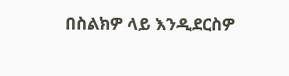በስልክዎ ላይ እንዲደርስዎ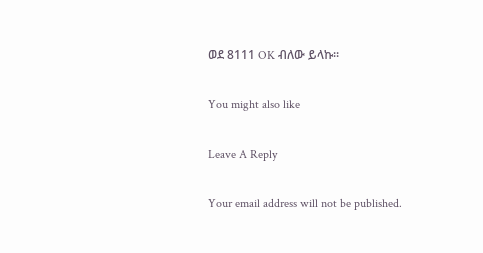ወደ 8111 OK ብለው ይላኩ።

You might also like

Leave A Reply

Your email address will not be published.